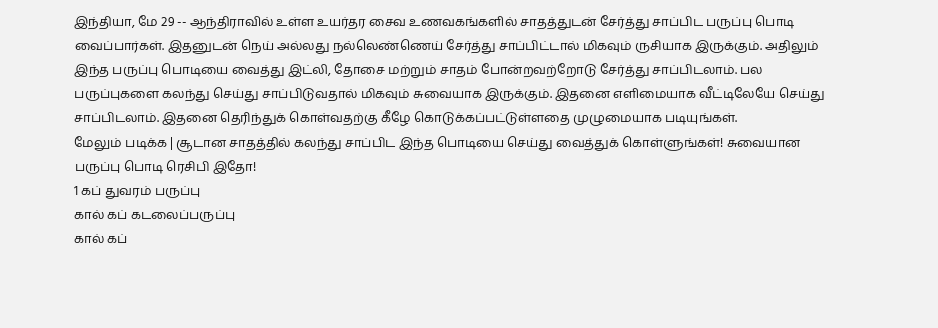இந்தியா, மே 29 -- ஆந்திராவில் உள்ள உயர்தர சைவ உணவகங்களில் சாதத்துடன் சேர்த்து சாப்பிட பருப்பு பொடி வைப்பார்கள். இதனுடன் நெய் அல்லது நல்லெண்ணெய் சேர்த்து சாப்பிட்டால் மிகவும் ருசியாக இருக்கும். அதிலும் இந்த பருப்பு பொடியை வைத்து இட்லி, தோசை மற்றும் சாதம் போன்றவற்றோடு சேர்த்து சாப்பிடலாம். பல பருப்புகளை கலந்து செய்து சாப்பிடுவதால் மிகவும் சுவையாக இருக்கும். இதனை எளிமையாக வீட்டிலேயே செய்து சாப்பிடலாம். இதனை தெரிந்துக் கொள்வதற்கு கீழே கொடுக்கப்பட்டுள்ளதை முழுமையாக படியுங்கள்.
மேலும் படிக்க | சூடான சாதத்தில் கலந்து சாப்பிட இந்த பொடியை செய்து வைத்துக் கொள்ளுங்கள்! சுவையான பருப்பு பொடி ரெசிபி இதோ!
1 கப் துவரம் பருப்பு
கால் கப் கடலைப்பருப்பு
கால் கப்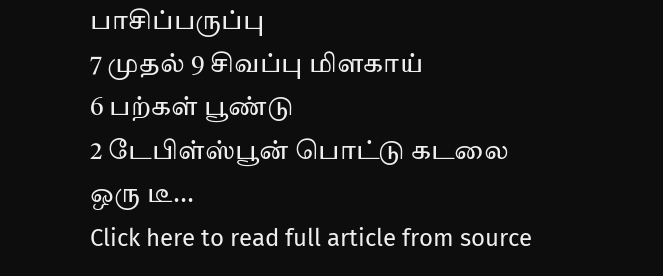பாசிப்பருப்பு
7 முதல் 9 சிவப்பு மிளகாய்
6 பற்கள் பூண்டு
2 டேபிள்ஸ்பூன் பொட்டு கடலை
ஒரு டீ...
Click here to read full article from source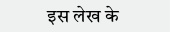इस लेख के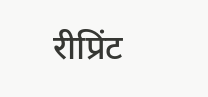रीप्रिंट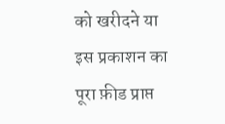को खरीदने या इस प्रकाशन का पूरा फ़ीड प्राप्त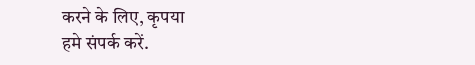करने के लिए, कृपया
हमे संपर्क करें.